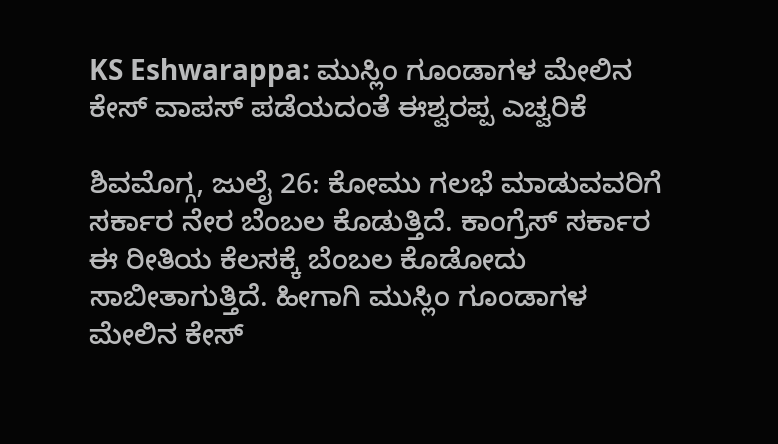KS Eshwarappa: ಮುಸ್ಲಿಂ ಗೂಂಡಾಗಳ ಮೇಲಿನ ಕೇಸ್ ವಾಪಸ್ ಪಡೆಯದಂತೆ ಈಶ್ವರಪ್ಪ ಎಚ್ವರಿಕೆ

ಶಿವಮೊಗ್ಗ, ಜುಲೈ 26: ಕೋಮು ಗಲಭೆ ಮಾಡುವವರಿಗೆ ಸರ್ಕಾರ ನೇರ ಬೆಂಬಲ ಕೊಡುತ್ತಿದೆ. ಕಾಂಗ್ರೆಸ್ ಸರ್ಕಾರ ಈ ರೀತಿಯ ಕೆಲಸಕ್ಕೆ ಬೆಂಬಲ ಕೊಡೋದು ಸಾಬೀತಾಗುತ್ತಿದೆ. ಹೀಗಾಗಿ ಮುಸ್ಲಿಂ ಗೂಂಡಾಗಳ ಮೇಲಿನ ಕೇಸ್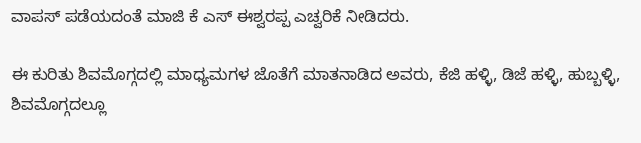ವಾಪಸ್ ಪಡೆಯದಂತೆ ಮಾಜಿ ಕೆ ಎಸ್‌ ಈಶ್ವರಪ್ಪ ಎಚ್ವರಿಕೆ ನೀಡಿದರು.

ಈ ಕುರಿತು ಶಿವಮೊಗ್ಗದಲ್ಲಿ ಮಾಧ್ಯಮಗಳ ಜೊತೆಗೆ ಮಾತನಾಡಿದ ಅವರು, ಕೆಜಿ ಹಳ್ಳಿ, ಡಿಜೆ ಹಳ್ಳಿ, ಹುಬ್ಬಳ್ಳಿ, ಶಿವಮೊಗ್ಗದಲ್ಲೂ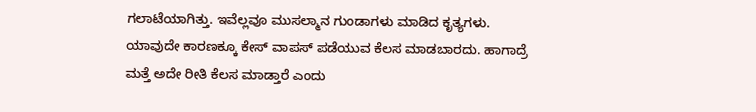ಗಲಾಟೆಯಾಗಿತ್ತು. ಇವೆಲ್ಲವೂ ಮುಸಲ್ಮಾನ ಗುಂಡಾಗಳು ಮಾಡಿದ ಕೃತ್ಯಗಳು. ಯಾವುದೇ ಕಾರಣಕ್ಕೂ ಕೇಸ್ ವಾಪಸ್ ಪಡೆಯುವ ಕೆಲಸ ಮಾಡಬಾರದು. ಹಾಗಾದ್ರೆ ಮತ್ತೆ ಅದೇ ರೀತಿ ಕೆಲಸ ಮಾಡ್ತಾರೆ ಎಂದು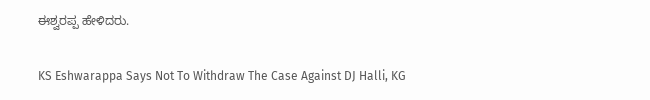ಈಶ್ವರಪ್ಪ ಹೇಳಿದರು.

KS Eshwarappa Says Not To Withdraw The Case Against DJ Halli, KG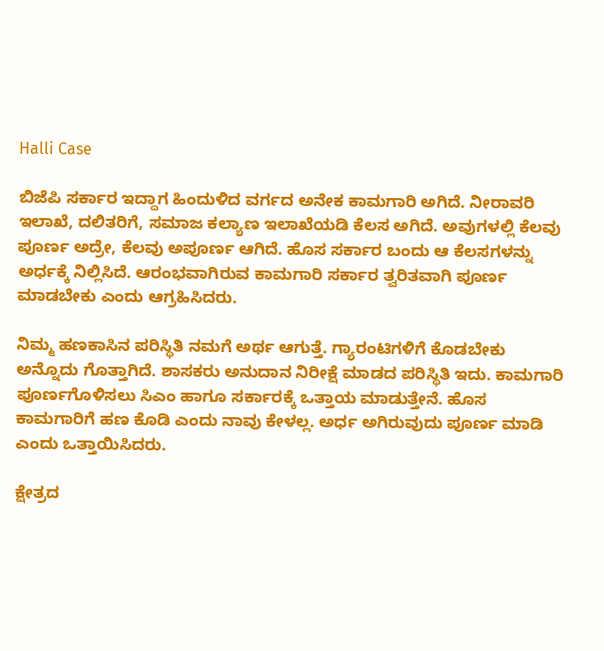Halli Case

ಬಿಜೆಪಿ ಸರ್ಕಾರ ಇದ್ದಾಗ ಹಿಂದುಳಿದ ವರ್ಗದ ಅನೇಕ ಕಾಮಗಾರಿ ಅಗಿದೆ. ನೀರಾವರಿ ಇಲಾಖೆ, ದಲಿತರಿಗೆ, ಸಮಾಜ ಕಲ್ಯಾಣ ಇಲಾಖೆಯಡಿ ಕೆಲಸ ಅಗಿದೆ. ಅವುಗಳಲ್ಲಿ ಕೆಲವು ಪೂರ್ಣ ಅದ್ರೇ, ಕೆಲವು ಅಪೂರ್ಣ ಆಗಿದೆ. ಹೊಸ ಸರ್ಕಾರ ಬಂದು ಆ ಕೆಲಸಗಳನ್ನು ಅರ್ಧಕ್ಕೆ ನಿಲ್ಲಿಸಿದೆ. ಆರಂಭವಾಗಿರುವ ಕಾಮಗಾರಿ ಸರ್ಕಾರ ತ್ವರಿತವಾಗಿ ಪೂರ್ಣ ಮಾಡಬೇಕು ಎಂದು ಆಗ್ರಹಿಸಿದರು.

ನಿಮ್ಮ ಹಣಕಾಸಿನ ಪರಿಸ್ಥಿತಿ ನಮಗೆ ಅರ್ಥ ಆಗುತ್ತೆ. ಗ್ಯಾರಂಟಿಗಳಿಗೆ ಕೊಡಬೇಕು ಅನ್ನೊದು ಗೊತ್ತಾಗಿದೆ. ಶಾಸಕರು ಅನುದಾನ ನಿರೀಕ್ಷೆ ಮಾಡದ ಪರಿಸ್ಥಿತಿ ಇದು. ಕಾಮಗಾರಿ ಪೂರ್ಣಗೊಳಿಸಲು ಸಿಎಂ ಹಾಗೂ ಸರ್ಕಾರಕ್ಕೆ ಒತ್ತಾಯ ಮಾಡುತ್ತೇನೆ. ಹೊಸ ಕಾಮಗಾರಿಗೆ ಹಣ ಕೊಡಿ ಎಂದು ನಾವು ಕೇಳಲ್ಲ. ಅರ್ಧ ಅಗಿರುವುದು ಪೂರ್ಣ ಮಾಡಿ ಎಂದು ಒತ್ತಾಯಿಸಿದರು.

ಕ್ಷೇತ್ರದ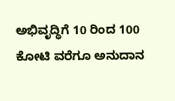ಅಭಿವೃದ್ಧಿಗೆ 10 ರಿಂದ 100 ಕೋಟಿ ವರೆಗೂ ಅನುದಾನ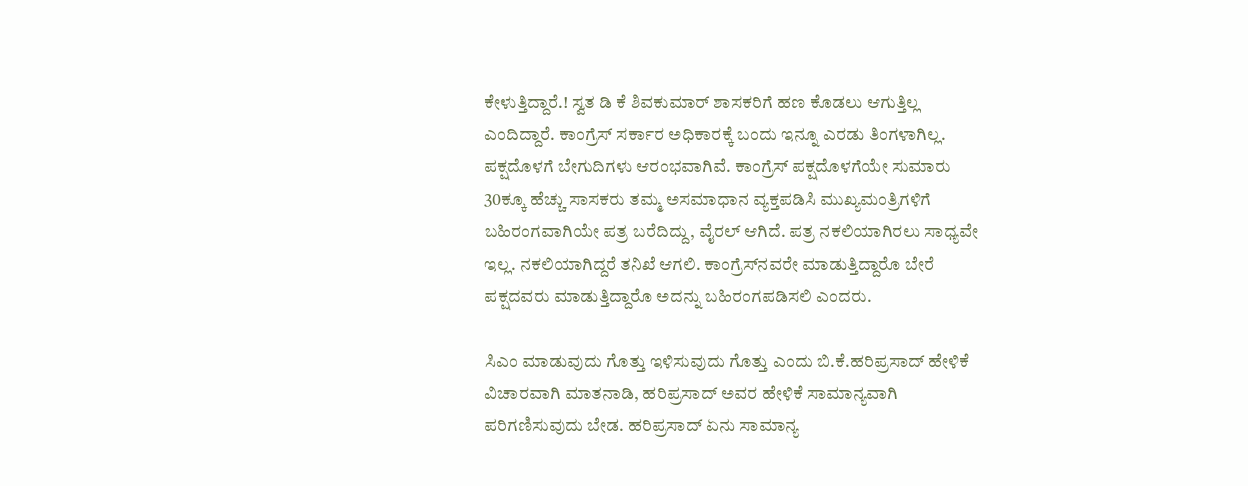ಕೇಳುತ್ತಿದ್ದಾರೆ.! ಸ್ವತ ಡಿ ಕೆ ಶಿವಕುಮಾರ್ ಶಾಸಕರಿಗೆ ಹಣ ಕೊಡಲು ಆಗುತ್ತಿಲ್ಲ ಎಂದಿದ್ದಾರೆ. ಕಾಂಗ್ರೆಸ್ ಸರ್ಕಾರ ಅಧಿಕಾರಕ್ಕೆ ಬಂದು ಇನ್ನೂ ಎರಡು ತಿಂಗಳಾಗಿಲ್ಲ. ಪಕ್ಷದೊಳಗೆ ಬೇಗುದಿಗಳು ಆರಂಭವಾಗಿವೆ. ಕಾಂಗ್ರೆಸ್ ಪಕ್ಷದೊಳಗೆಯೇ ಸುಮಾರು 30ಕ್ಕೂ ಹೆಚ್ಚು ಸಾಸಕರು ತಮ್ಮ ಅಸಮಾಧಾನ ವ್ಯಕ್ತಪಡಿಸಿ ಮುಖ್ಯಮಂತ್ರಿಗಳಿಗೆ ಬಹಿರಂಗವಾಗಿಯೇ ಪತ್ರ ಬರೆದಿದ್ದು, ವೈರಲ್ ಆಗಿದೆ. ಪತ್ರ ನಕಲಿಯಾಗಿರಲು ಸಾಧ್ಯವೇ ಇಲ್ಲ. ನಕಲಿಯಾಗಿದ್ದರೆ ತನಿಖೆ ಆಗಲಿ. ಕಾಂಗ್ರೆಸ್‌ನವರೇ ಮಾಡುತ್ತಿದ್ದಾರೊ ಬೇರೆ ಪಕ್ಷದವರು ಮಾಡುತ್ತಿದ್ದಾರೊ ಅದನ್ನು ಬಹಿರಂಗಪಡಿಸಲಿ ಎಂದರು.

ಸಿಎಂ ಮಾಡುವುದು ಗೊತ್ತು ಇಳಿಸುವುದು ಗೊತ್ತು ಎಂದು ಬಿ.ಕೆ.ಹರಿಪ್ರಸಾದ್ ಹೇಳಿಕೆ ವಿಚಾರವಾಗಿ ಮಾತನಾಡಿ, ಹರಿಪ್ರಸಾದ್ ಅವರ ಹೇಳಿಕೆ ಸಾಮಾನ್ಯವಾಗಿ ಪರಿಗಣಿಸುವುದು ಬೇಡ. ಹರಿಪ್ರಸಾದ್ ಏನು ಸಾಮಾನ್ಯ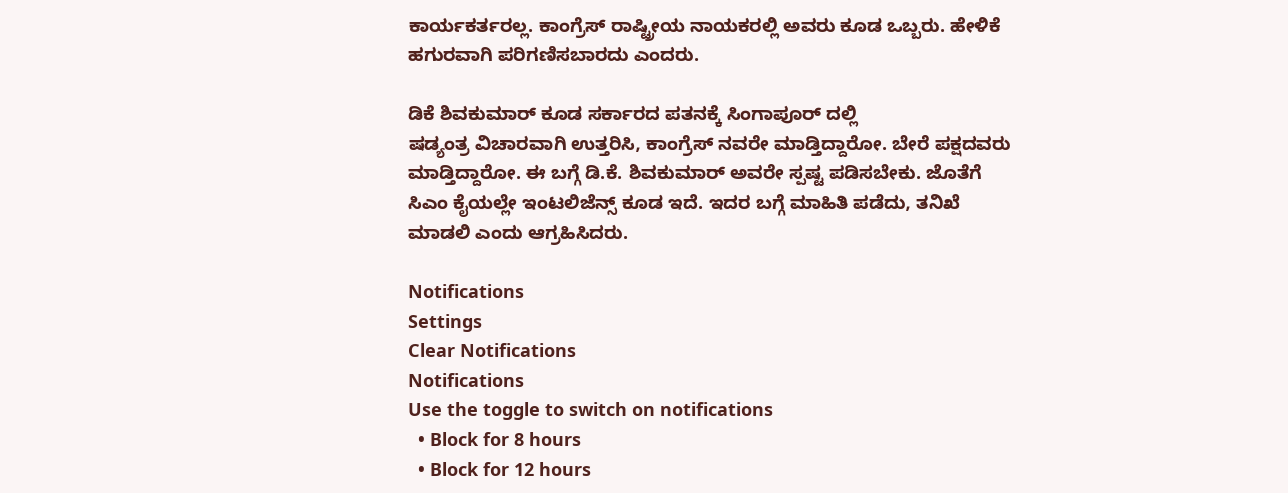ಕಾರ್ಯಕರ್ತರಲ್ಲ. ಕಾಂಗ್ರೆಸ್ ರಾಷ್ಟ್ರೀಯ ನಾಯಕರಲ್ಲಿ ಅವರು ಕೂಡ ಒಬ್ಬರು. ಹೇಳಿಕೆ ಹಗುರವಾಗಿ ಪರಿಗಣಿಸಬಾರದು ಎಂದರು.

ಡಿಕೆ ಶಿವಕುಮಾರ್ ಕೂಡ ಸರ್ಕಾರದ ಪತನಕ್ಕೆ ಸಿಂಗಾಪೂರ್ ದಲ್ಲಿ ಷಡ್ಯಂತ್ರ ‌ವಿಚಾರವಾಗಿ ಉತ್ತರಿಸಿ, ಕಾಂಗ್ರೆಸ್ ನವರೇ ಮಾಡ್ತಿದ್ದಾರೋ. ಬೇರೆ ಪಕ್ಷದವರು ಮಾಡ್ತಿದ್ದಾರೋ. ಈ ಬಗ್ಗೆ ಡಿ.ಕೆ. ಶಿವಕುಮಾರ್ ಅವರೇ ಸ್ಪಷ್ಟ ಪಡಿಸಬೇಕು. ಜೊತೆಗೆ ಸಿಎಂ ಕೈಯಲ್ಲೇ ಇಂಟಲಿಜೆನ್ಸ್ ಕೂಡ ಇದೆ. ಇದರ ಬಗ್ಗೆ ಮಾಹಿತಿ ಪಡೆದು, ತನಿಖೆ ಮಾಡಲಿ ಎಂದು ಆಗ್ರಹಿಸಿದರು.

Notifications
Settings
Clear Notifications
Notifications
Use the toggle to switch on notifications
  • Block for 8 hours
  • Block for 12 hours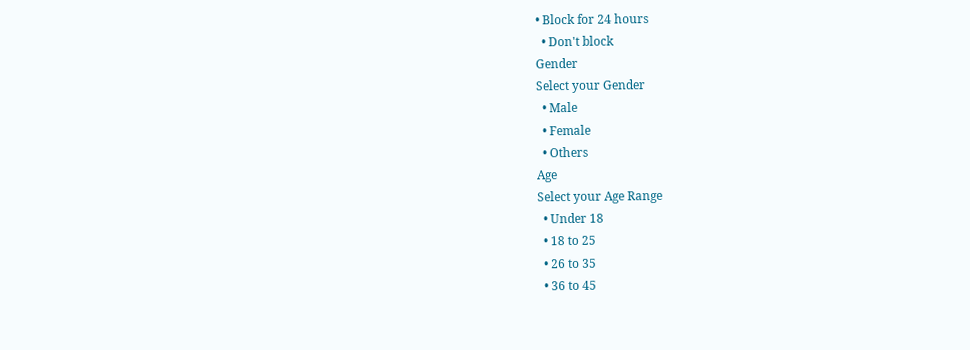• Block for 24 hours
  • Don't block
Gender
Select your Gender
  • Male
  • Female
  • Others
Age
Select your Age Range
  • Under 18
  • 18 to 25
  • 26 to 35
  • 36 to 45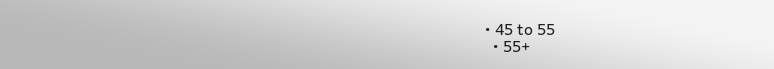• 45 to 55
  • 55+